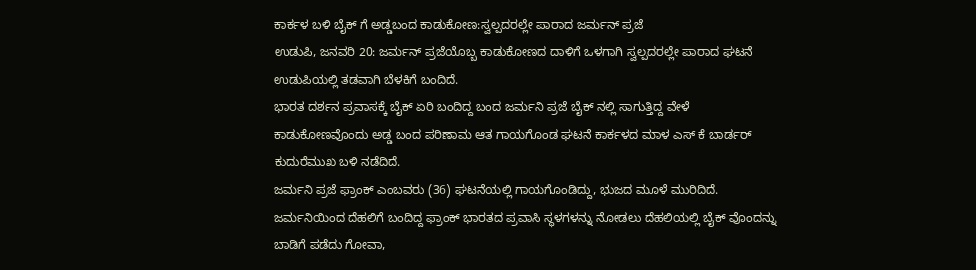ಕಾರ್ಕಳ ಬಳಿ ಬೈಕ್ ಗೆ ಅಡ್ಡಬಂದ ಕಾಡುಕೋಣ:ಸ್ವಲ್ಪದರಲ್ಲೇ ಪಾರಾದ ಜರ್ಮನ್ ಪ್ರಜೆ
ಉಡುಪಿ, ಜನವರಿ 20: ಜರ್ಮನ್ ಪ್ರಜೆಯೊಬ್ಬ ಕಾಡುಕೋಣದ ದಾಳಿಗೆ ಒಳಗಾಗಿ ಸ್ವಲ್ಪದರಲ್ಲೇ ಪಾರಾದ ಘಟನೆ ಉಡುಪಿಯಲ್ಲಿ ತಡವಾಗಿ ಬೆಳಕಿಗೆ ಬಂದಿದೆ.
ಭಾರತ ದರ್ಶನ ಪ್ರವಾಸಕ್ಕೆ ಬೈಕ್ ಏರಿ ಬಂದಿದ್ದ ಬಂದ ಜರ್ಮನಿ ಪ್ರಜೆ ಬೈಕ್ ನಲ್ಲಿ ಸಾಗುತ್ತಿದ್ದ ವೇಳೆ ಕಾಡುಕೋಣವೊಂದು ಅಡ್ಡ ಬಂದ ಪರಿಣಾಮ ಆತ ಗಾಯಗೊಂಡ ಘಟನೆ ಕಾರ್ಕಳದ ಮಾಳ ಎಸ್ ಕೆ ಬಾರ್ಡರ್ ಕುದುರೆಮುಖ ಬಳಿ ನಡೆದಿದೆ.
ಜರ್ಮನಿ ಪ್ರಜೆ ಫ್ರಾಂಕ್ ಎಂಬವರು (36) ಘಟನೆಯಲ್ಲಿ ಗಾಯಗೊಂಡಿದ್ದು, ಭುಜದ ಮೂಳೆ ಮುರಿದಿದೆ. ಜರ್ಮನಿಯಿಂದ ದೆಹಲಿಗೆ ಬಂದಿದ್ದ ಫ್ರಾಂಕ್ ಭಾರತದ ಪ್ರವಾಸಿ ಸ್ಥಳಗಳನ್ನು ನೋಡಲು ದೆಹಲಿಯಲ್ಲಿ ಬೈಕ್ ವೊಂದನ್ನು ಬಾಡಿಗೆ ಪಡೆದು ಗೋವಾ,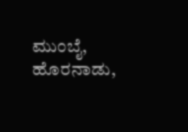ಮುಂಬೈ, ಹೊರನಾಡು,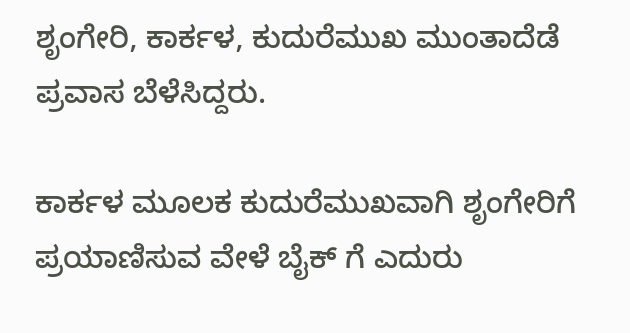ಶೃಂಗೇರಿ, ಕಾರ್ಕಳ, ಕುದುರೆಮುಖ ಮುಂತಾದೆಡೆ ಪ್ರವಾಸ ಬೆಳೆಸಿದ್ದರು.

ಕಾರ್ಕಳ ಮೂಲಕ ಕುದುರೆಮುಖವಾಗಿ ಶೃಂಗೇರಿಗೆ ಪ್ರಯಾಣಿಸುವ ವೇಳೆ ಬೈಕ್ ಗೆ ಎದುರು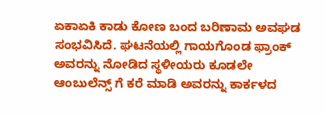ಏಕಾಏಕಿ ಕಾಡು ಕೋಣ ಬಂದ ಬರಿಣಾಮ ಅವಘಡ ಸಂಭವಿಸಿದೆ. ಘಟನೆಯಲ್ಲಿ ಗಾಯಗೊಂಡ ಫ್ರಾಂಕ್ ಅವರನ್ನು ನೋಡಿದ ಸ್ಥಳೀಯರು ಕೂಡಲೇ ಆಂಬುಲೆನ್ಸ್ ಗೆ ಕರೆ ಮಾಡಿ ಅವರನ್ನು ಕಾರ್ಕಳದ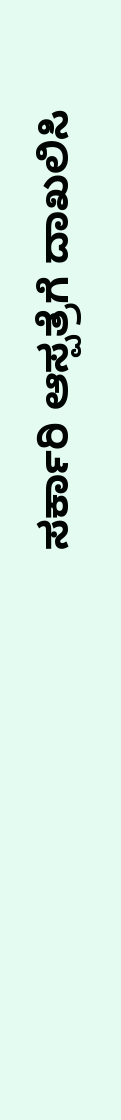ಸರ್ಕಾರಿ ಆಸ್ಪತ್ರೆಗೆ ದಾಖಲಿಸಿ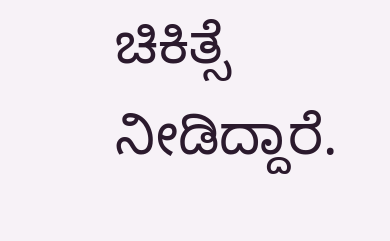ಚಿಕಿತ್ಸೆ ನೀಡಿದ್ದಾರೆ.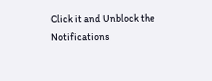Click it and Unblock the Notifications